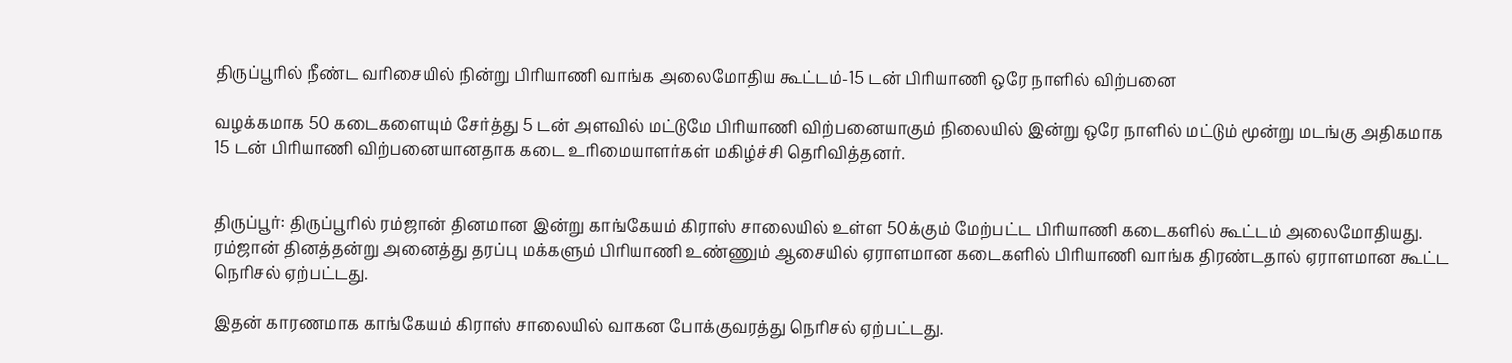திருப்பூரில் நீண்ட வரிசையில் நின்று பிரியாணி வாங்க அலைமோதிய கூட்டம்-15 டன் பிரியாணி ஒரே நாளில் விற்பனை

வழக்கமாக 50 கடைகளையும் சேர்த்து 5 டன் அளவில் மட்டுமே பிரியாணி விற்பனையாகும் நிலையில் இன்று ஒரே நாளில் மட்டும் மூன்று மடங்கு அதிகமாக 15 டன் பிரியாணி விற்பனையானதாக கடை உரிமையாளர்கள் மகிழ்ச்சி தெரிவித்தனர்.


திருப்பூர்: திருப்பூரில் ரம்ஜான் தினமான இன்று காங்கேயம் கிராஸ் சாலையில் உள்ள 50க்கும் மேற்பட்ட பிரியாணி கடைகளில் கூட்டம் அலைமோதியது. ரம்ஜான் தினத்தன்று அனைத்து தரப்பு மக்களும் பிரியாணி உண்ணும் ஆசையில் ஏராளமான கடைகளில் பிரியாணி வாங்க திரண்டதால் ஏராளமான கூட்ட நெரிசல் ஏற்பட்டது.

இதன் காரணமாக காங்கேயம் கிராஸ் சாலையில் வாகன போக்குவரத்து நெரிசல் ஏற்பட்டது.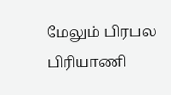மேலும் பிரபல பிரியாணி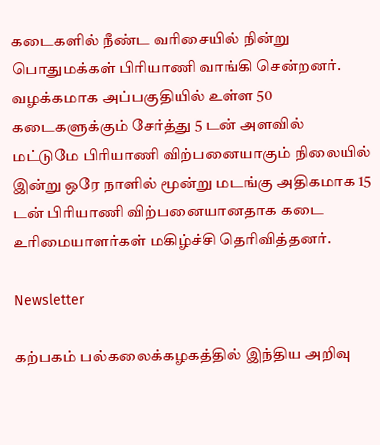கடைகளில் நீண்ட வரிசையில் நின்று பொதுமக்கள் பிரியாணி வாங்கி சென்றனர். வழக்கமாக அப்பகுதியில் உள்ள 50 கடைகளுக்கும் சேர்த்து 5 டன் அளவில் மட்டுமே பிரியாணி விற்பனையாகும் நிலையில் இன்று ஒரே நாளில் மூன்று மடங்கு அதிகமாக 15 டன் பிரியாணி விற்பனையானதாக கடை உரிமையாளர்கள் மகிழ்ச்சி தெரிவித்தனர்.

Newsletter

கற்பகம் பல்கலைக்கழகத்தில் இந்திய அறிவு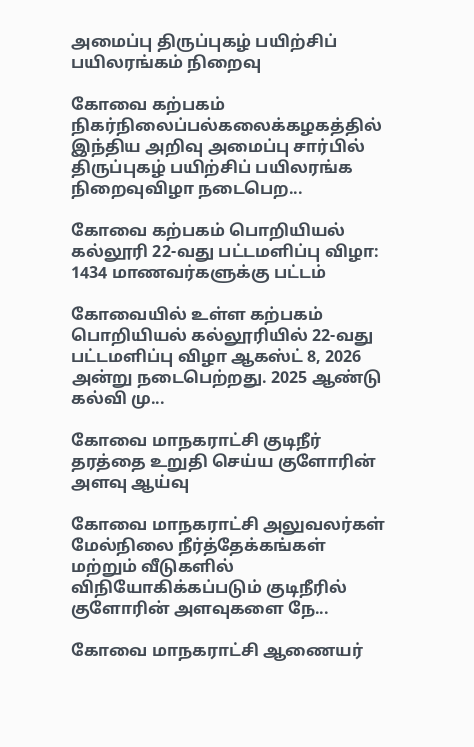அமைப்பு திருப்புகழ் பயிற்சிப் பயிலரங்கம் நிறைவு

கோவை கற்பகம் நிகர்நிலைப்பல்கலைக்கழகத்தில் இந்திய அறிவு அமைப்பு சார்பில் திருப்புகழ் பயிற்சிப் பயிலரங்க நிறைவுவிழா நடைபெற...

கோவை கற்பகம் பொறியியல் கல்லூரி 22-வது பட்டமளிப்பு விழா: 1434 மாணவர்களுக்கு பட்டம்

கோவையில் உள்ள கற்பகம் பொறியியல் கல்லூரியில் 22-வது பட்டமளிப்பு விழா ஆகஸ்ட் 8, 2026 அன்று நடைபெற்றது. 2025 ஆண்டு கல்வி மு...

கோவை மாநகராட்சி குடிநீர் தரத்தை உறுதி செய்ய குளோரின் அளவு ஆய்வு

கோவை மாநகராட்சி அலுவலர்கள் மேல்நிலை நீர்த்தேக்கங்கள் மற்றும் வீடுகளில் விநியோகிக்கப்படும் குடிநீரில் குளோரின் அளவுகளை நே...

கோவை மாநகராட்சி ஆணையர்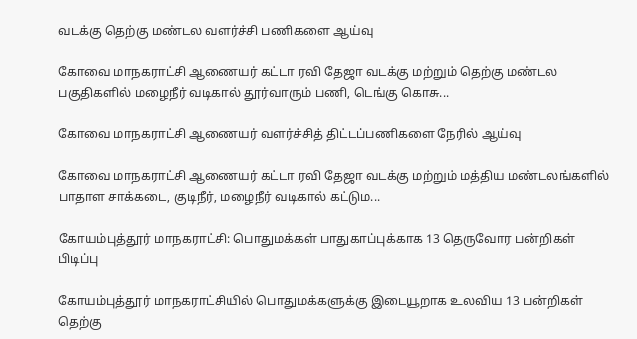வடக்கு தெற்கு மண்டல வளர்ச்சி பணிகளை ஆய்வு

கோவை மாநகராட்சி ஆணையர் கட்டா ரவி தேஜா வடக்கு மற்றும் தெற்கு மண்டல பகுதிகளில் மழைநீர் வடிகால் தூர்வாரும் பணி, டெங்கு கொசு...

கோவை மாநகராட்சி ஆணையர் வளர்ச்சித் திட்டப்பணிகளை நேரில் ஆய்வு

கோவை மாநகராட்சி ஆணையர் கட்டா ரவி தேஜா வடக்கு மற்றும் மத்திய மண்டலங்களில் பாதாள சாக்கடை, குடிநீர், மழைநீர் வடிகால் கட்டும...

கோயம்புத்தூர் மாநகராட்சி: பொதுமக்கள் பாதுகாப்புக்காக 13 தெருவோர பன்றிகள் பிடிப்பு

கோயம்புத்தூர் மாநகராட்சியில் பொதுமக்களுக்கு இடையூறாக உலவிய 13 பன்றிகள் தெற்கு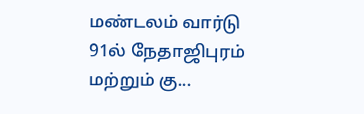மண்டலம் வார்டு 91ல் நேதாஜிபுரம் மற்றும் கு...